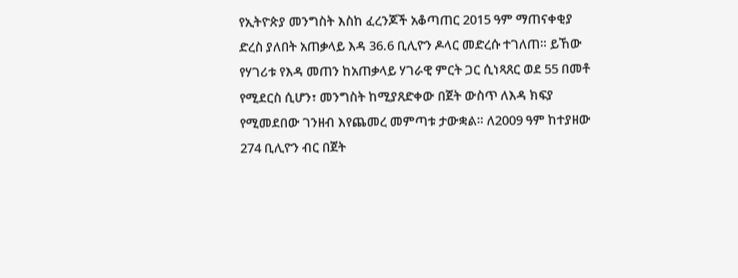የኢትዮጵያ መንግስት እስከ ፈረንጆች አቆጣጠር 2015 ዓም ማጠናቀቂያ ድረስ ያለበት አጠቃላይ እዳ 36.6 ቢሊዮን ዶላር መድረሱ ተገለጠ። ይኸው የሃገሪቱ የእዳ መጠን ከአጠቃላይ ሃገራዊ ምርት ጋር ሲነጻጸር ወደ 55 በመቶ የሚደርስ ሲሆን፣ መንግስት ከሚያጸድቀው በጀት ውስጥ ለእዳ ክፍያ የሚመደበው ገንዘብ እየጨመረ መምጣቱ ታውቋል። ለ2009 ዓም ከተያዘው 274 ቢሊዮን ብር በጀት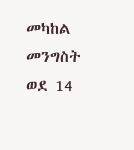መካከል መንግስት ወደ 14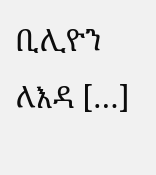ቢሊዮን ለእዳ […]